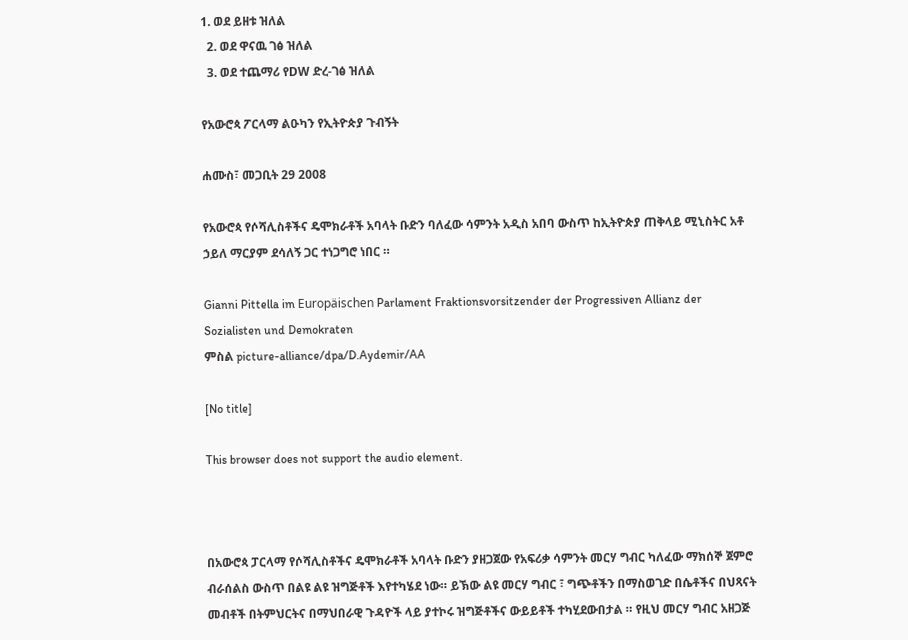1. ወደ ይዘቱ ዝለል
  2. ወደ ዋናዉ ገፅ ዝለል
  3. ወደ ተጨማሪ የDW ድረ-ገፅ ዝለል

የአውሮጳ ፖርላማ ልዑካን የኢትዮጵያ ጉብኝት

ሐሙስ፣ መጋቢት 29 2008

የአውሮጳ የሶሻሊስቶችና ዴሞክራቶች አባላት ቡድን ባለፈው ሳምንት አዲስ አበባ ውስጥ ከኢትዮጵያ ጠቅላይ ሚኒስትር አቶ ኃይለ ማርያም ደሳለኝ ጋር ተነጋግሮ ነበር ።

Gianni Pittella im Europäischen Parlament Fraktionsvorsitzender der Progressiven Allianz der Sozialisten und Demokraten
ምስል picture-alliance/dpa/D.Aydemir/AA

[No title]

This browser does not support the audio element.



በአውሮጳ ፓርላማ የሶሻሊስቶችና ዴሞክራቶች አባላት ቡድን ያዘጋጀው የአፍሪቃ ሳምንት መርሃ ግብር ካለፈው ማክሰኞ ጀምሮ ብራሰልስ ውስጥ በልዩ ልዩ ዝግጅቶች እየተካሄደ ነው። ይኽው ልዩ መርሃ ግብር ፣ ግጭቶችን በማስወገድ በሴቶችና በህጻናት መብቶች በትምህርትና በማህበራዊ ጉዳዮች ላይ ያተኮሩ ዝግጅቶችና ውይይቶች ተካሂደውበታል ። የዚህ መርሃ ግብር አዘጋጅ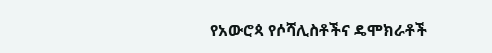የአውሮጳ የሶሻሊስቶችና ዴሞክራቶች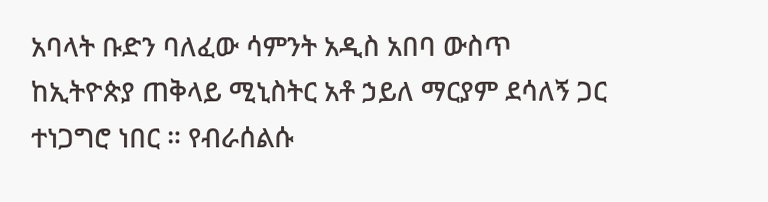አባላት ቡድን ባለፈው ሳምንት አዲስ አበባ ውስጥ ከኢትዮጵያ ጠቅላይ ሚኒስትር አቶ ኃይለ ማርያም ደሳለኝ ጋር ተነጋግሮ ነበር ። የብራሰልሱ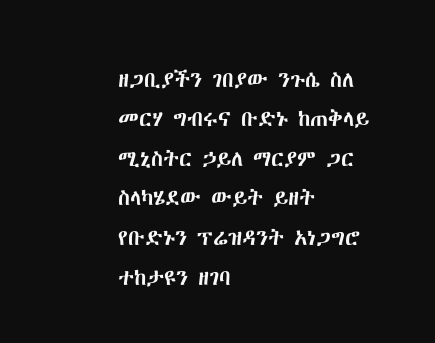ዘጋቢያችን ገበያው ንጉሴ ስለ መርሃ ግብሩና ቡድኑ ከጠቅላይ ሚኒስትር ኃይለ ማርያም ጋር ስላካሄደው ውይት ይዘት የቡድኑን ፕሬዝዳንት አነጋግሮ ተከታዩን ዘገባ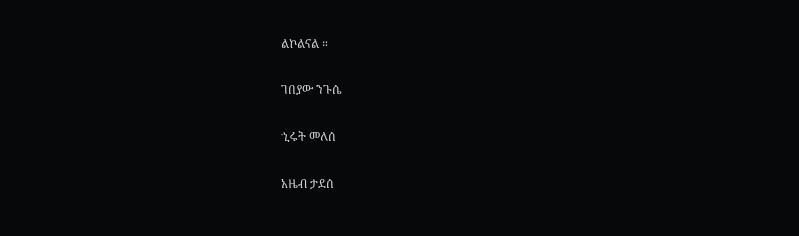ልኮልናል ።

ገበያው ንጉሴ

ኂሩት መለሰ

አዜብ ታደሰ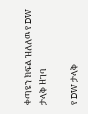ቀጣዩን ክፍል ዝለለዉ የ DW ታላቅ ዘገባ

የ DW ታላቅ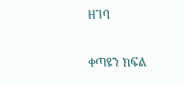ዘገባ

ቀጣዩን ክፍል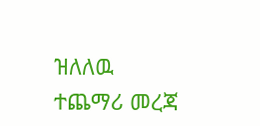ዝለለዉ ተጨማሪ መረጃ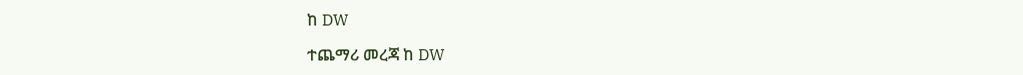ከ DW

ተጨማሪ መረጃ ከ DW